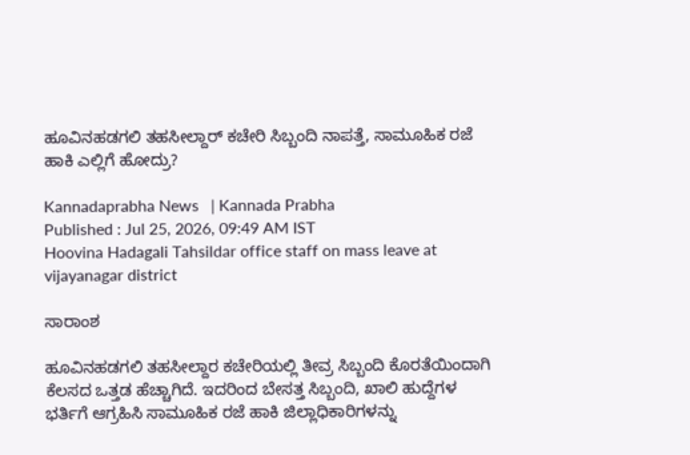ಹೂವಿನಹಡಗಲಿ ತಹಸೀಲ್ದಾರ್ ಕಚೇರಿ ಸಿಬ್ಬಂದಿ ನಾಪತ್ತೆ, ಸಾಮೂಹಿಕ ರಜೆ ಹಾಕಿ ಎಲ್ಲಿಗೆ ಹೋದ್ರು?

Kannadaprabha News   | Kannada Prabha
Published : Jul 25, 2026, 09:49 AM IST
Hoovina Hadagali Tahsildar office staff on mass leave at vijayanagar district

ಸಾರಾಂಶ

ಹೂವಿನಹಡಗಲಿ ತಹಸೀಲ್ದಾರ ಕಚೇರಿಯಲ್ಲಿ ತೀವ್ರ ಸಿಬ್ಬಂದಿ ಕೊರತೆಯಿಂದಾಗಿ ಕೆಲಸದ ಒತ್ತಡ ಹೆಚ್ಚಾಗಿದೆ. ಇದರಿಂದ ಬೇಸತ್ತ ಸಿಬ್ಬಂದಿ, ಖಾಲಿ ಹುದ್ದೆಗಳ ಭರ್ತಿಗೆ ಆಗ್ರಹಿಸಿ ಸಾಮೂಹಿಕ ರಜೆ ಹಾಕಿ ಜಿಲ್ಲಾಧಿಕಾರಿಗಳನ್ನು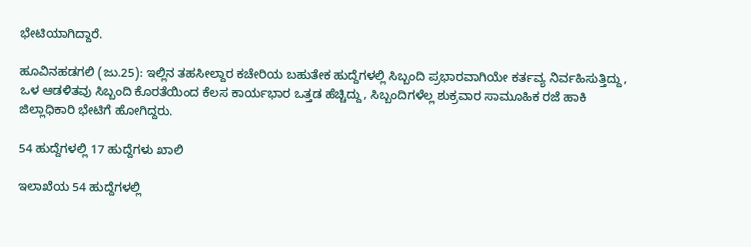ಭೇಟಿಯಾಗಿದ್ದಾರೆ.

ಹೂವಿನಹಡಗಲಿ (ಜು.25): ಇಲ್ಲಿನ ತಹಸೀಲ್ದಾರ ಕಚೇರಿಯ ಬಹುತೇಕ ಹುದ್ದೆಗಳಲ್ಲಿ ಸಿಬ್ಬಂದಿ ಪ್ರಭಾರವಾಗಿಯೇ ಕರ್ತವ್ಯ ನಿರ್ವಹಿಸುತ್ತಿದ್ದು, ಒಳ ಆಡಳಿತವು ಸಿಬ್ಬಂದಿ ಕೊರತೆಯಿಂದ ಕೆಲಸ ಕಾರ್ಯಭಾರ ಒತ್ತಡ ಹೆಚ್ಚಿದ್ದು, ಸಿಬ್ಬಂದಿಗಳೆಲ್ಲ ಶುಕ್ರವಾರ ಸಾಮೂಹಿಕ ರಜೆ ಹಾಕಿ ಜಿಲ್ಲಾಧಿಕಾರಿ ಭೇಟಿಗೆ ಹೋಗಿದ್ದರು.

54 ಹುದ್ದೆಗಳಲ್ಲಿ 17 ಹುದ್ದೆಗಳು ಖಾಲಿ

ಇಲಾಖೆಯ 54 ಹುದ್ದೆಗಳಲ್ಲಿ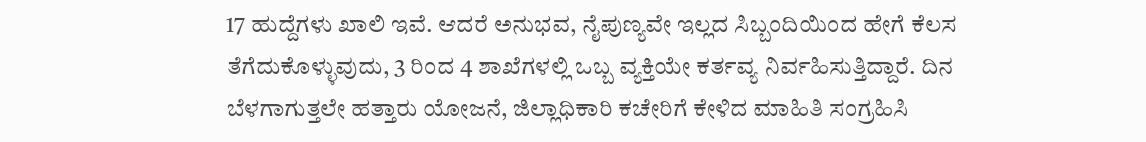17 ಹುದ್ದೆಗಳು ಖಾಲಿ ಇವೆ. ಆದರೆ ಅನುಭವ, ನೈಪುಣ್ಯವೇ ಇಲ್ಲದ ಸಿಬ್ಬಂದಿಯಿಂದ ಹೇಗೆ ಕೆಲಸ ತೆಗೆದುಕೊ‍ಳ್ಳುವುದು, 3 ರಿಂದ 4 ಶಾಖೆಗಳಲ್ಲಿ ಒಬ್ಬ ವ್ಯಕ್ತಿಯೇ ಕರ್ತವ್ಯ ನಿರ್ವಹಿಸುತ್ತಿದ್ದಾರೆ. ದಿನ ಬೆಳಗಾಗುತ್ತಲೇ ಹತ್ತಾರು ಯೋಜನೆ, ಜಿಲ್ಲಾಧಿಕಾರಿ ಕಚೇರಿಗೆ ಕೇಳಿದ ಮಾಹಿತಿ ಸಂಗ್ರಹಿಸಿ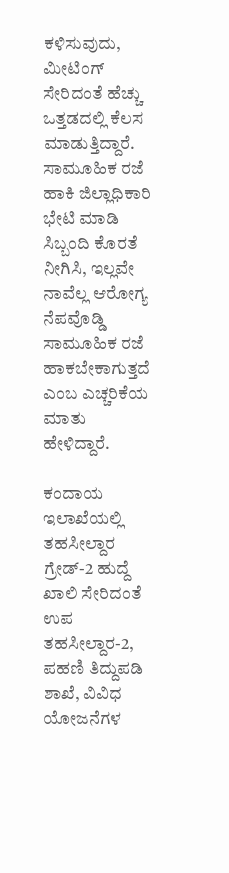ಕಳಿಸುವುದು, ಮೀಟಿಂಗ್‌ ಸೇರಿದಂತೆ ಹೆಚ್ಚು ಒತ್ತಡದಲ್ಲಿ ಕೆಲಸ ಮಾಡುತ್ತಿದ್ದಾರೆ. ಸಾಮೂಹಿಕ ರಜೆ ಹಾಕಿ ಜಿಲ್ಲಾಧಿಕಾರಿ ಭೇಟಿ ಮಾಡಿ ಸಿಬ್ಬಂದಿ ಕೊರತೆ ನೀಗಿಸಿ, ಇಲ್ಲವೇ ನಾವೆಲ್ಲ ಆರೋಗ್ಯ ನೆಪವೊಡ್ಡಿ ಸಾಮೂಹಿಕ ರಜೆ ಹಾಕಬೇಕಾಗುತ್ತದೆ ಎಂಬ ಎಚ್ಚರಿಕೆಯ ಮಾತು ಹೇಳಿದ್ದಾರೆ.

ಕಂದಾಯ ಇಲಾಖೆಯಲ್ಲಿ ತಹಸೀಲ್ದಾರ ಗ್ರೇಡ್‌-2 ಹುದ್ದೆ ಖಾಲಿ ಸೇರಿದಂತೆ ಉಪ ತಹಸೀಲ್ದಾರ-2, ಪಹಣಿ ತಿದ್ದುಪಡಿ ಶಾಖೆ, ವಿವಿಧ ಯೋಜನೆಗಳ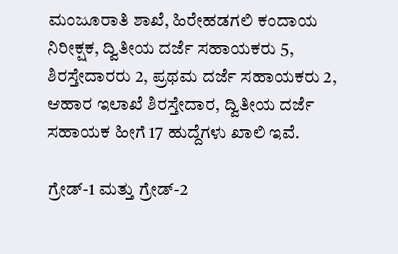ಮಂಜೂರಾತಿ ಶಾಖೆ, ಹಿರೇಹಡಗಲಿ ಕಂದಾಯ ನಿರೀಕ್ಷಕ, ದ್ವಿತೀಯ ದರ್ಜೆ ಸಹಾಯಕರು 5, ಶಿರಸ್ತೇದಾರರು 2, ಪ್ರಥಮ ದರ್ಜೆ ಸಹಾಯಕರು 2, ಆಹಾರ ಇಲಾಖೆ ಶಿರಸ್ತೇದಾರ, ದ್ವಿತೀಯ ದರ್ಜೆ ಸಹಾಯಕ ಹೀಗೆ 17 ಹುದ್ದೆಗಳು ಖಾಲಿ ಇವೆ.

ಗ್ರೇಡ್‌-1 ಮತ್ತು ಗ್ರೇಡ್‌-2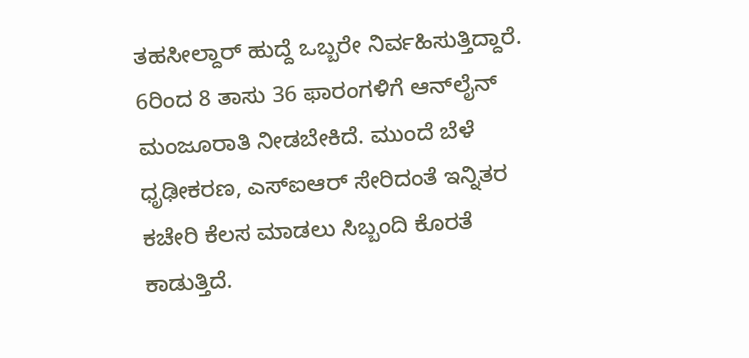ತಹಸೀಲ್ದಾರ್‌ ಹುದ್ದೆ ಒಬ್ಬರೇ ನಿರ್ವಹಿಸುತ್ತಿದ್ದಾರೆ. 6ರಿಂದ 8 ತಾಸು 36 ಫಾರಂಗಳಿಗೆ ಆನ್‌ಲೈನ್‌ ಮಂಜೂರಾತಿ ನೀಡಬೇಕಿದೆ. ಮುಂದೆ ಬೆಳೆ ಧೃಢೀಕರಣ, ಎಸ್‌ಐಆರ್‌ ಸೇರಿದಂತೆ ಇನ್ನಿತರ ಕಚೇರಿ ಕೆಲಸ ಮಾಡಲು ಸಿಬ್ಬಂದಿ ಕೊರತೆ ಕಾಡುತ್ತಿದೆ.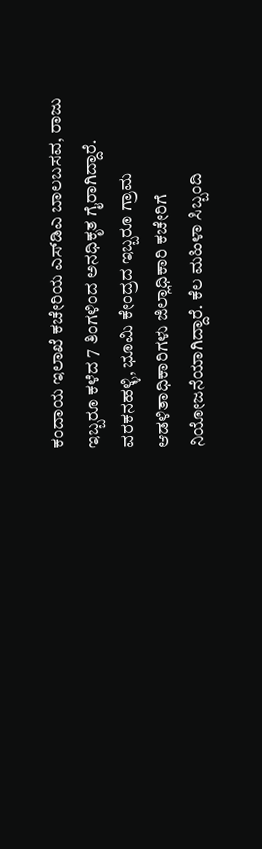ಕಂದಾಯ ಇಲಾಖೆ ಕಚೇರಿಯ ಎಸ್‌ಡಿಎ ಬಾಲಬಸವ, ರಾಜು ಇಬ್ಬರೂ ಕಳೆದ 7 ತಿಂಗಳಿಂದ ಅನಧಿಕೃತ ಗೈರಾಗಿದ್ದಾರೆ. ವರಕನಹಳ್ಳಿ, ಭೂಮಿ ಕೇಂದ್ರದ ಇಬ್ಬರೂ ಗ್ರಾಮ ಆಡಳಿತಾಧಿಕಾರಿಗಳು ಜಿಲ್ಲಾಧಿಕಾರಿ ಕಚೇರಿಗೆ ನಿಯೋಜನೆಯಾಗಿದ್ದಾರೆ. ಕೆಲ ಮಹಿಳಾ ಸಿಬ್ಬಂದಿ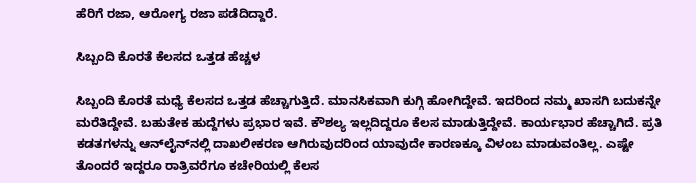ಹೆರಿಗೆ ರಜಾ, ಆರೋಗ್ಯ ರಜಾ ಪಡೆದಿದ್ದಾರೆ.

ಸಿಬ್ಬಂದಿ ಕೊರತೆ ಕೆಲಸದ ಒತ್ತಡ ಹೆಚ್ಚಳ

ಸಿಬ್ಬಂದಿ ಕೊರತೆ ಮಧ್ಯೆ ಕೆಲಸದ ಒತ್ತಡ ಹೆಚ್ಚಾಗುತ್ತಿದೆ. ಮಾನಸಿಕವಾಗಿ ಕುಗ್ಗಿ ಹೋಗಿದ್ದೇವೆ. ಇದರಿಂದ ನಮ್ಮ ಖಾಸಗಿ ಬದುಕನ್ನೇ ಮರೆತಿದ್ದೇವೆ. ಬಹುತೇಕ ಹುದ್ದೆಗಳು ಪ್ರಭಾರ ಇವೆ. ಕೌಶಲ್ಯ ಇಲ್ಲದಿದ್ದರೂ ಕೆಲಸ ಮಾಡುತ್ತಿದ್ದೇವೆ. ಕಾರ್ಯಭಾರ ಹೆಚ್ಚಾಗಿದೆ. ಪ್ರತಿ ಕಡತಗಳನ್ನು ಆನ್‌ಲೈನ್‌ನಲ್ಲಿ ದಾಖಲೀಕರಣ ಆಗಿರುವುದರಿಂದ ಯಾವುದೇ ಕಾರಣಕ್ಕೂ ವಿಳಂಬ ಮಾಡುವಂತಿಲ್ಲ. ಎಷ್ಟೇ ತೊಂದರೆ ಇದ್ದರೂ ರಾತ್ರಿವರೆಗೂ ಕಚೇರಿಯಲ್ಲಿ ಕೆಲಸ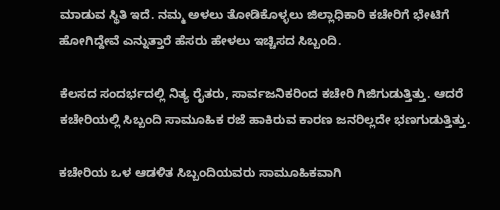ಮಾಡುವ ಸ್ಥಿತಿ ಇದೆ. ನಮ್ಮ ಅಳಲು ತೋಡಿಕೊಳ್ಳಲು ಜಿಲ್ಲಾಧಿಕಾರಿ ಕಚೇರಿಗೆ ಭೇಟಿಗೆ ಹೋಗಿದ್ದೇವೆ ಎನ್ನುತ್ತಾರೆ ಹೆಸರು ಹೇಳಲು ಇಚ್ಚಿಸದ ಸಿಬ್ಬಂದಿ.

ಕೆಲಸದ ಸಂದರ್ಭದಲ್ಲಿ ನಿತ್ಯ ರೈತರು, ಸಾರ್ವಜನಿಕರಿಂದ ಕಚೇರಿ ಗಿಜಿಗುಡುತ್ತಿತ್ತು. ಆದರೆ ಕಚೇರಿಯಲ್ಲಿ ಸಿಬ್ಬಂದಿ ಸಾಮೂಹಿಕ ರಜೆ ಹಾಕಿರುವ ಕಾರಣ ಜನರಿಲ್ಲದೇ ಭಣಗುಡುತ್ತಿತ್ತು.

ಕಚೇರಿಯ ಒಳ ಆಡಳಿತ ಸಿಬ್ಬಂದಿಯವರು ಸಾಮೂಹಿಕವಾಗಿ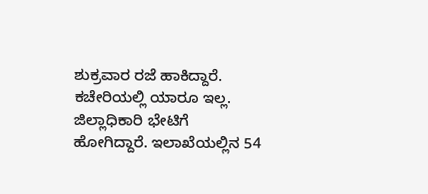ಶುಕ್ರವಾರ ರಜೆ ಹಾಕಿದ್ದಾರೆ. ಕಚೇರಿಯಲ್ಲಿ ಯಾರೂ ಇಲ್ಲ. ಜಿಲ್ಲಾಧಿಕಾರಿ ಭೇಟಿಗೆ ಹೋಗಿದ್ದಾರೆ. ಇಲಾಖೆಯಲ್ಲಿನ 54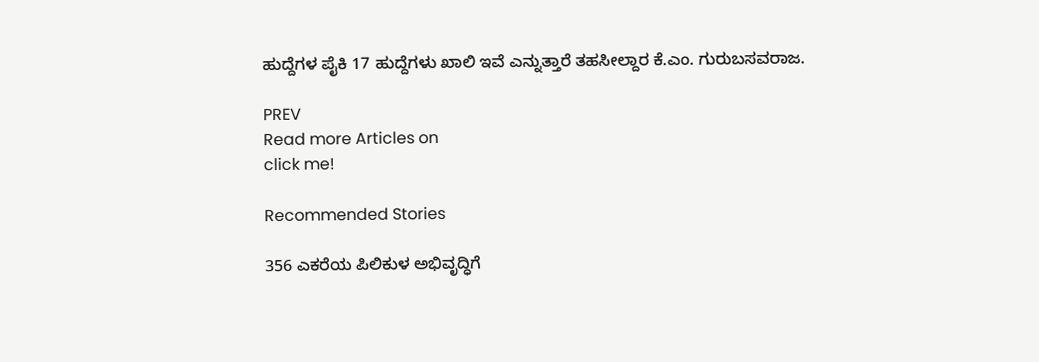ಹುದ್ದೆಗಳ ಪೈಕಿ 17 ಹುದ್ದೆಗಳು ಖಾಲಿ ಇವೆ ಎನ್ನುತ್ತಾರೆ ತಹಸೀಲ್ದಾರ ಕೆ.ಎಂ. ಗುರುಬಸವರಾಜ.

PREV
Read more Articles on
click me!

Recommended Stories

356 ಎಕರೆಯ ಪಿಲಿಕುಳ ಅಭಿವೃದ್ಧಿಗೆ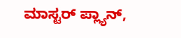ಮಾಸ್ಟರ್‌ ಪ್ಲ್ಯಾನ್‌,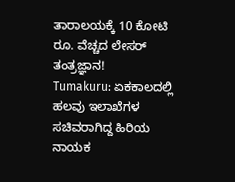ತಾರಾಲಯಕ್ಕೆ 10 ಕೋಟಿ ರೂ. ವೆಚ್ಚದ ಲೇಸರ್ ತಂತ್ರಜ್ಞಾನ!
Tumakuru: ಏಕಕಾಲದಲ್ಲಿ ಹಲವು ಇಲಾಖೆಗಳ ಸಚಿವರಾಗಿದ್ದ ಹಿರಿಯ ನಾಯಕ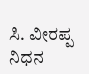ಸಿ. ವೀರಪ್ಪ ನಿಧನ